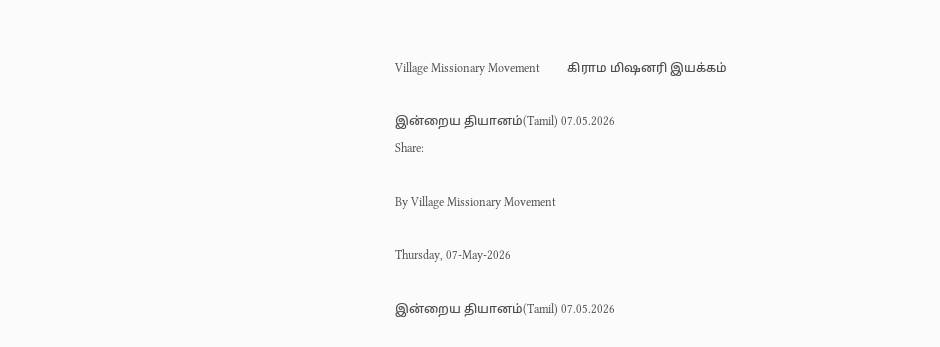Village Missionary Movement         கிராம மிஷனரி இயக்கம்

இன்றைய தியானம்(Tamil) 07.05.2026
Share:

By Village Missionary Movement

Thursday, 07-May-2026

இன்றைய தியானம்(Tamil) 07.05.2026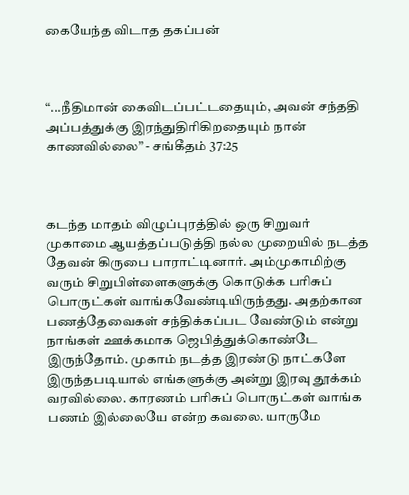கையேந்த விடாத தகப்பன்



“...நீதிமான் கைவிடப்பட்டதையும், அவன் சந்ததி அப்பத்துக்கு இரந்துதிரிகிறதையும் நான் காணவில்லை” - சங்கீதம் 37:25



கடந்த மாதம் விழுப்புரத்தில் ஒரு சிறுவர் முகாமை ஆயத்தப்படுத்தி நல்ல முறையில் நடத்த தேவன் கிருபை பாராட்டினார். அம்முகாமிற்கு வரும் சிறுபிள்ளைகளுக்கு கொடுக்க பரிசுப் பொருட்கள் வாங்கவேண்டியிருந்தது. அதற்கான பணத்தேவைகள் சந்திக்கப்பட வேண்டும் என்று நாங்கள் ஊக்கமாக ஜெபித்துக்கொண்டே இருந்தோம். முகாம் நடத்த இரண்டு நாட்களே இருந்தபடியால் எங்களுக்கு அன்று இரவு தூக்கம் வரவில்லை. காரணம் பரிசுப் பொருட்கள் வாங்க பணம் இல்லையே என்ற கவலை. யாருமே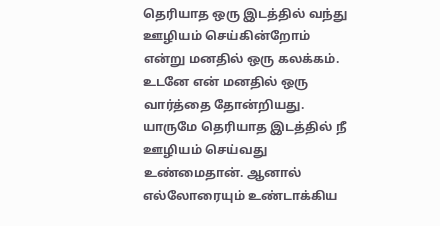தெரியாத ஒரு இடத்தில் வந்து ஊழியம் செய்கின்றோம் என்று மனதில் ஒரு கலக்கம். உடனே என் மனதில் ஒரு வார்த்தை தோன்றியது. யாருமே தெரியாத இடத்தில் நீ ஊழியம் செய்வது உண்மைதான். ஆனால் எல்லோரையும் உண்டாக்கிய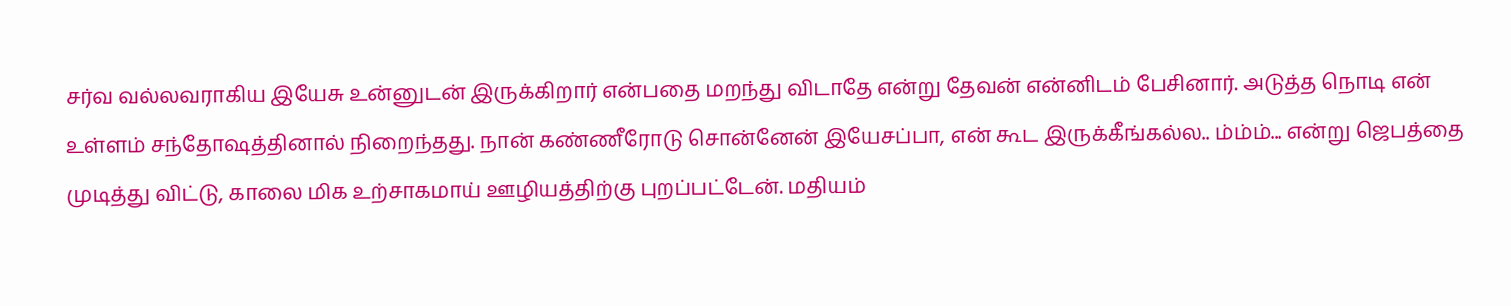சர்வ வல்லவராகிய இயேசு உன்னுடன் இருக்கிறார் என்பதை மறந்து விடாதே என்று தேவன் என்னிடம் பேசினார். அடுத்த நொடி என் உள்ளம் சந்தோஷத்தினால் நிறைந்தது. நான் கண்ணீரோடு சொன்னேன் இயேசப்பா, என் கூட இருக்கீங்கல்ல.. ம்ம்ம்... என்று ஜெபத்தை முடித்து விட்டு, காலை மிக உற்சாகமாய் ஊழியத்திற்கு புறப்பட்டேன். மதியம்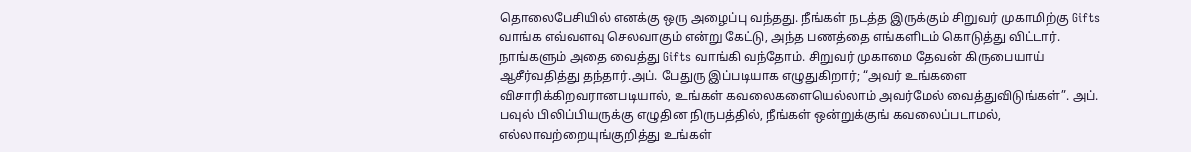தொலைபேசியில் எனக்கு ஒரு அழைப்பு வந்தது. நீங்கள் நடத்த இருக்கும் சிறுவர் முகாமிற்கு Gifts வாங்க எவ்வளவு செலவாகும் என்று கேட்டு, அந்த பணத்தை எங்களிடம் கொடுத்து விட்டார். நாங்களும் அதை வைத்து Gifts வாங்கி வந்தோம். சிறுவர் முகாமை தேவன் கிருபையாய் ஆசீர்வதித்து தந்தார்.அப். பேதுரு இப்படியாக எழுதுகிறார்; “அவர் உங்களை விசாரிக்கிறவரானபடியால், உங்கள் கவலைகளையெல்லாம் அவர்மேல் வைத்துவிடுங்கள்”. அப். பவுல் பிலிப்பியருக்கு எழுதின நிருபத்தில், நீங்கள் ஒன்றுக்குங் கவலைப்படாமல், எல்லாவற்றையுங்குறித்து உங்கள்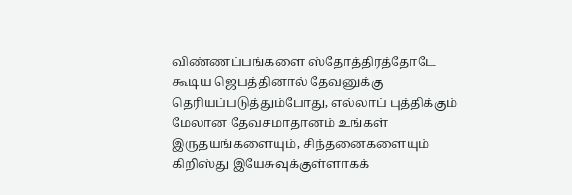விண்ணப்பங்களை ஸ்தோத்திரத்தோடே கூடிய ஜெபத்தினால் தேவனுக்கு தெரியப்படுத்தும்போது, எல்லாப் புத்திக்கும் மேலான தேவசமாதானம் உங்கள் இருதயங்களையும், சிந்தனைகளையும் கிறிஸ்து இயேசுவுக்குள்ளாகக்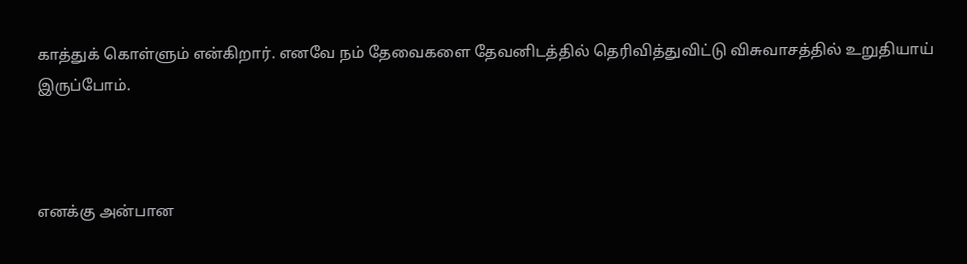காத்துக் கொள்ளும் என்கிறார். எனவே நம் தேவைகளை தேவனிடத்தில் தெரிவித்துவிட்டு விசுவாசத்தில் உறுதியாய் இருப்போம்.



எனக்கு அன்பான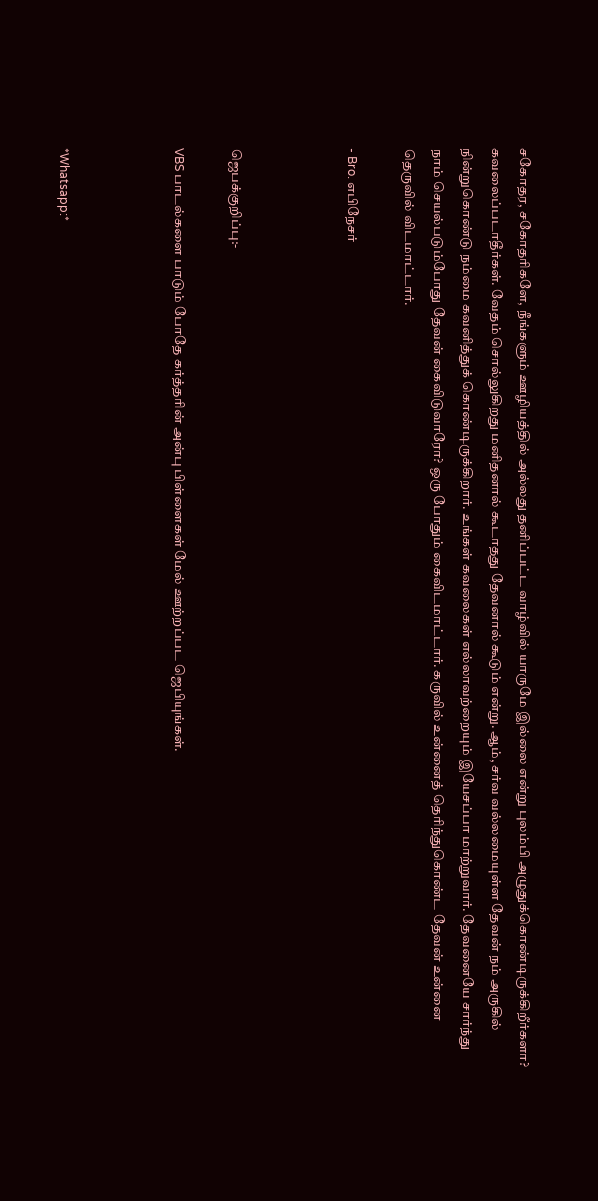சகோதர, சகோதரிகளே, நீங்களும் ஊழியத்தில் அல்லது தனிப்பட்ட வாழ்வில் யாருமே இல்லை என்று புலம்பி அழுதுக்கொண்டிருக்கிறீர்களா? கவலைப்படாதீர்கள். வேதம் சொல்லுகிறது மனிதனால் கூடாதது தேவனால் கூடும் என்று. ஆம், சர்வ வல்லமையுள்ள தேவன் நம் அருகில் நின்றுகொண்டு நம்மை கவனித்துக் கொண்டிருக்கிறார். உங்கள் கவலைகள் எல்லாவற்றையும் இயேசப்பா மாற்றுவார். தேவனையே சார்ந்து நாம் செயல்படும்போது தேவன் கைவிடுவாரோ? ஒரு போதும் கைவிடமாட்டார். கருவில் உன்னைத் தெரிந்துகொண்ட தேவன் உன்னை தெருவில் விடமாட்டார்.

- Bro. எபிநேசர்



ஜெபக்குறிப்பு:-

VBS பாடல்களை பாடும் போதே கர்த்தரின் அன்பு பிள்ளைகள் மேல் ஊற்றப்பட ஜெபியுங்கள்.



*Whatsapp:*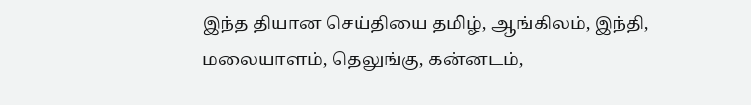இந்த தியான செய்தியை தமிழ், ஆங்கிலம், இந்தி, மலையாளம், தெலுங்கு, கன்னடம்,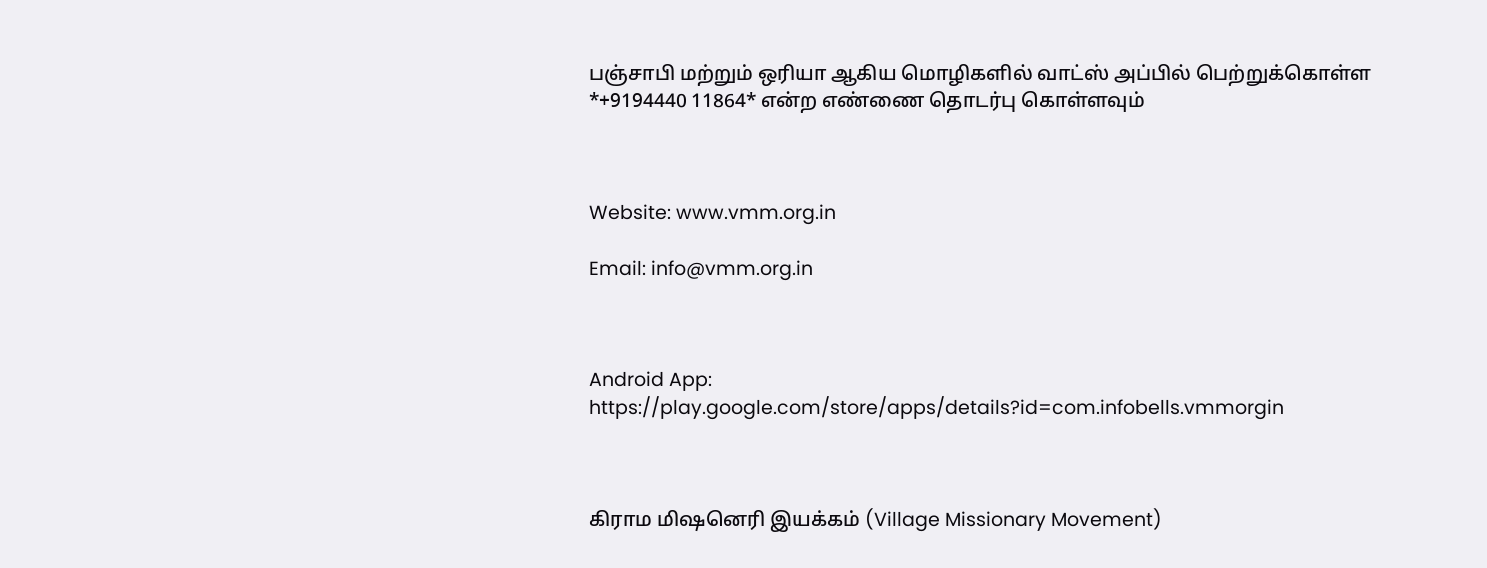பஞ்சாபி மற்றும் ஒரியா ஆகிய மொழிகளில் வாட்ஸ் அப்பில் பெற்றுக்கொள்ள *+9194440 11864* என்ற எண்ணை தொடர்பு கொள்ளவும்



Website: www.vmm.org.in

Email: info@vmm.org.in



Android App: https://play.google.com/store/apps/details?id=com.infobells.vmmorgin



கிராம மிஷனெரி இயக்கம் (Village Missionary Movement)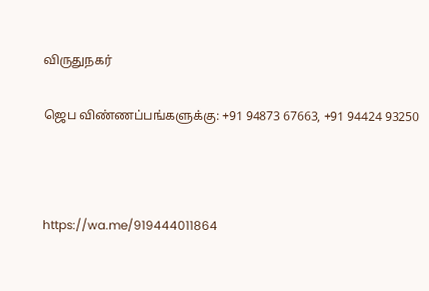விருதுநகர்

ஜெப விண்ணப்பங்களுக்கு: +91 94873 67663, +91 94424 93250



https://wa.me/919444011864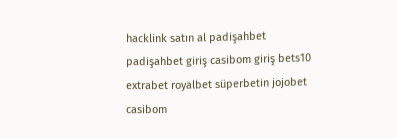hacklink satın al padişahbet padişahbet giriş casibom giriş bets10 extrabet royalbet süperbetin jojobet casibom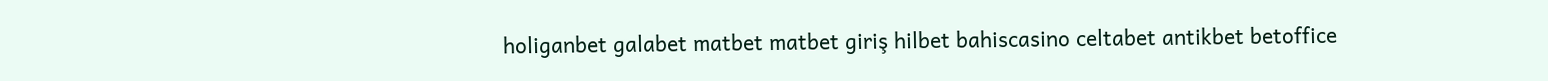holiganbet galabet matbet matbet giriş hilbet bahiscasino celtabet antikbet betoffice